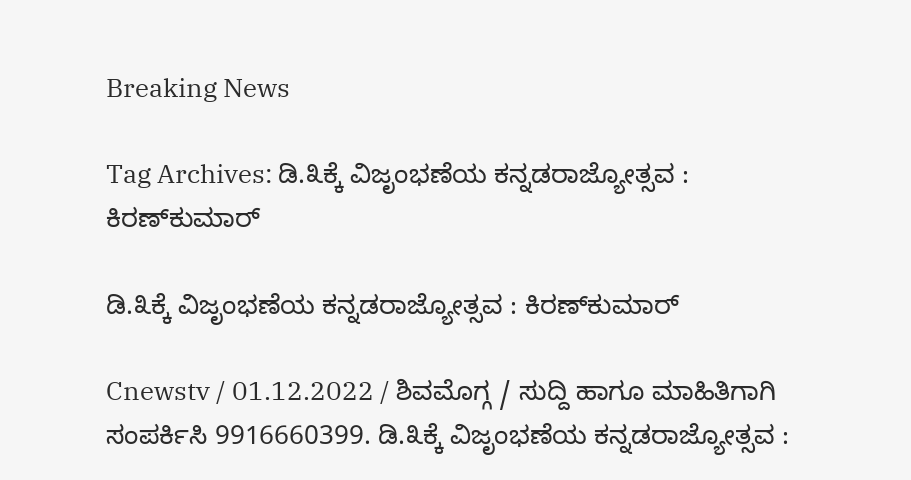Breaking News

Tag Archives: ಡಿ.೩ಕ್ಕೆ ವಿಜೃಂಭಣೆಯ ಕನ್ನಡರಾಜ್ಯೋತ್ಸವ : ಕಿರಣ್‌ಕುಮಾರ್

ಡಿ.೩ಕ್ಕೆ ವಿಜೃಂಭಣೆಯ ಕನ್ನಡರಾಜ್ಯೋತ್ಸವ : ಕಿರಣ್‌ಕುಮಾರ್

Cnewstv / 01.12.2022 / ಶಿವಮೊಗ್ಗ / ಸುದ್ದಿ‌ ಹಾಗೂ ಮಾಹಿತಿಗಾಗಿ ಸಂಪರ್ಕಿಸಿ 9916660399. ಡಿ.೩ಕ್ಕೆ ವಿಜೃಂಭಣೆಯ ಕನ್ನಡರಾಜ್ಯೋತ್ಸವ :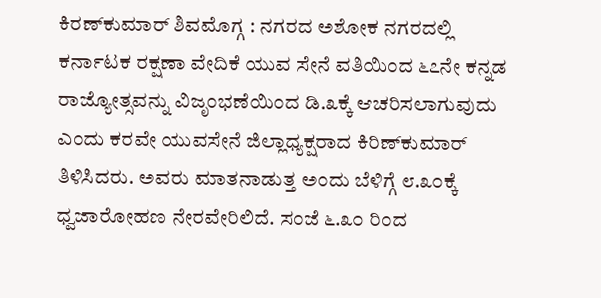ಕಿರಣ್‌ಕುಮಾರ್ ಶಿವಮೊಗ್ಗ : ನಗರದ ಅಶೋಕ ನಗರದಲ್ಲಿ ಕರ್ನಾಟಕ ರಕ್ಷಣಾ ವೇದಿಕೆ ಯುವ ಸೇನೆ ವತಿಯಿಂದ ೬೭ನೇ ಕನ್ನಡ ರಾಜ್ಯೋತ್ಸವನ್ನು ವಿಜೃಂಭಣೆಯಿಂದ ಡಿ.೩ಕ್ಕೆ ಆಚರಿಸಲಾಗುವುದು ಎಂದು ಕರವೇ ಯುವಸೇನೆ ಜಿಲ್ಲಾಧ್ಯಕ್ಷರಾದ ಕಿರಿಣ್‌ಕುಮಾರ್ ತಿಳಿಸಿದರು. ಅವರು ಮಾತನಾಡುತ್ತ ಅಂದು ಬೆಳಿಗ್ಗೆ ೮.೩೦ಕ್ಕೆ ಧ್ವಜಾರೋಹಣ ನೇರವೇರಿಲಿದೆ. ಸಂಜೆ ೬.೩೦ ರಿಂದ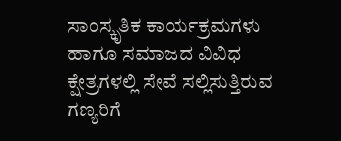ಸಾಂಸ್ಕೃತಿಕ ಕಾರ್ಯಕ್ರಮಗಳು ಹಾಗೂ ಸಮಾಜದ ವಿವಿಧ ಕ್ಷೇತ್ರಗಳಲ್ಲಿ ಸೇವೆ ಸಲ್ಲಿಸುತ್ತಿರುವ ಗಣ್ಯರಿಗೆ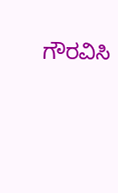ಗೌರವಿಸಿ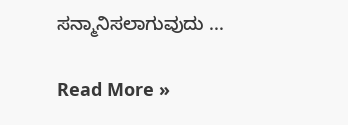ಸನ್ಮಾನಿಸಲಾಗುವುದು ...

Read More »